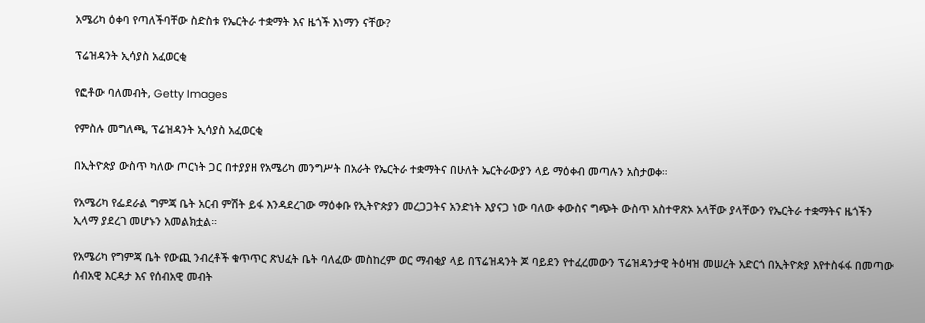አሜሪካ ዕቀባ የጣለችባቸው ስድስቱ የኤርትራ ተቋማት እና ዜጎች እነማን ናቸው?

ፕሬዝዳንት ኢሳያስ አፈወርቂ

የፎቶው ባለመብት, Getty Images

የምስሉ መግለጫ, ፕሬዝዳንት ኢሳያስ አፈወርቂ

በኢትዮጵያ ውስጥ ካለው ጦርነት ጋር በተያያዘ የአሜሪካ መንግሥት በአራት የኤርትራ ተቋማትና በሁለት ኤርትራውያን ላይ ማዕቀብ መጣሉን አስታወቀ።

የአሜሪካ የፌደራል ግምጃ ቤት አርብ ምሽት ይፋ እንዳደረገው ማዕቀቡ የኢትዮጵያን መረጋጋትና አንድነት እያናጋ ነው ባለው ቀውስና ግጭት ውስጥ አስተዋጽኦ አላቸው ያላቸውን የኤርትራ ተቋማትና ዜጎችን ኢላማ ያደረገ መሆኑን አመልክቷል።

የአሜሪካ የግምጃ ቤት የውጪ ንብረቶች ቁጥጥር ጽህፈት ቤት ባለፈው መስከረም ወር ማብቂያ ላይ በፕሬዝዳንት ጆ ባይደን የተፈረመውን ፕሬዝዳንታዊ ትዕዛዝ መሠረት አድርጎ በኢትዮጵያ እየተስፋፋ በመጣው ሰብአዊ እርዳታ እና የሰብአዊ መብት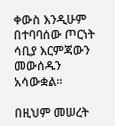ቀውስ እንዲሁም በተባባሰው ጦርነት ሳቢያ እርምጃውን መውሰዱን አሳውቋል።

በዚህም መሠረት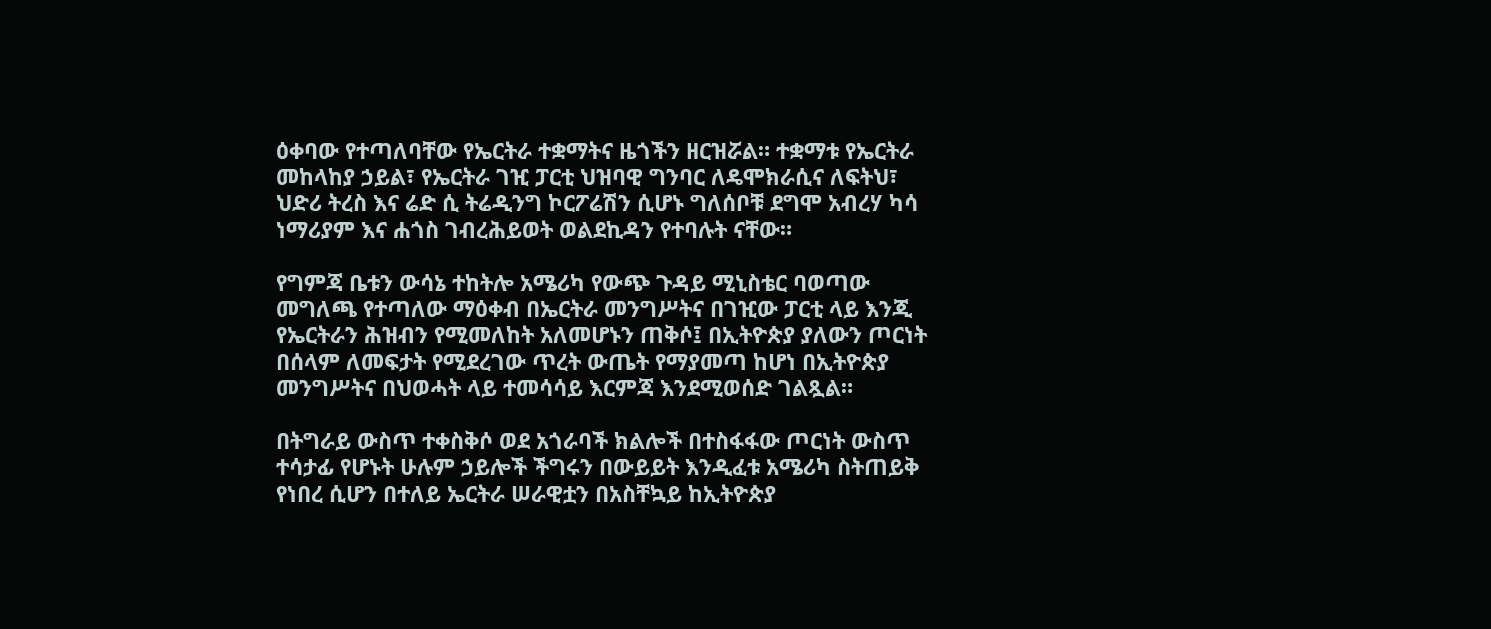ዕቀባው የተጣለባቸው የኤርትራ ተቋማትና ዜጎችን ዘርዝሯል። ተቋማቱ የኤርትራ መከላከያ ኃይል፣ የኤርትራ ገዢ ፓርቲ ህዝባዊ ግንባር ለዴሞክራሲና ለፍትህ፣ ህድሪ ትረስ እና ሬድ ሲ ትሬዲንግ ኮርፖሬሽን ሲሆኑ ግለሰቦቹ ደግሞ አብረሃ ካሳ ነማሪያም እና ሐጎስ ገብረሕይወት ወልደኪዳን የተባሉት ናቸው።

የግምጃ ቤቱን ውሳኔ ተከትሎ አሜሪካ የውጭ ጉዳይ ሚኒስቴር ባወጣው መግለጫ የተጣለው ማዕቀብ በኤርትራ መንግሥትና በገዢው ፓርቲ ላይ እንጂ የኤርትራን ሕዝብን የሚመለከት አለመሆኑን ጠቅሶ፤ በኢትዮጵያ ያለውን ጦርነት በሰላም ለመፍታት የሚደረገው ጥረት ውጤት የማያመጣ ከሆነ በኢትዮጵያ መንግሥትና በህወሓት ላይ ተመሳሳይ እርምጃ እንደሚወሰድ ገልጿል።

በትግራይ ውስጥ ተቀስቅሶ ወደ አጎራባች ክልሎች በተስፋፋው ጦርነት ውስጥ ተሳታፊ የሆኑት ሁሉም ኃይሎች ችግሩን በውይይት እንዲፈቱ አሜሪካ ስትጠይቅ የነበረ ሲሆን በተለይ ኤርትራ ሠራዊቷን በአስቸኳይ ከኢትዮጵያ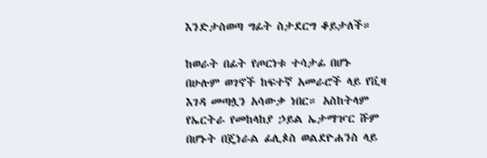እንድታስወጣ ግፊት ስታደርግ ቆይታለች።

ከወራት በፊት የጦርነቱ ተሳታፊ በሆኑ በሁሉም ወገኖች ከፍተኛ አመራሮች ላይ የቪዛ እገዳ መጣሏን አሳውቃ ነበር። አስከትላም የኤርትራ የመከላከያ ኃይል ኤታማዦር ሹም በሆኑት በጄነራል ፊሊጶስ ወልደዮሐንስ ላይ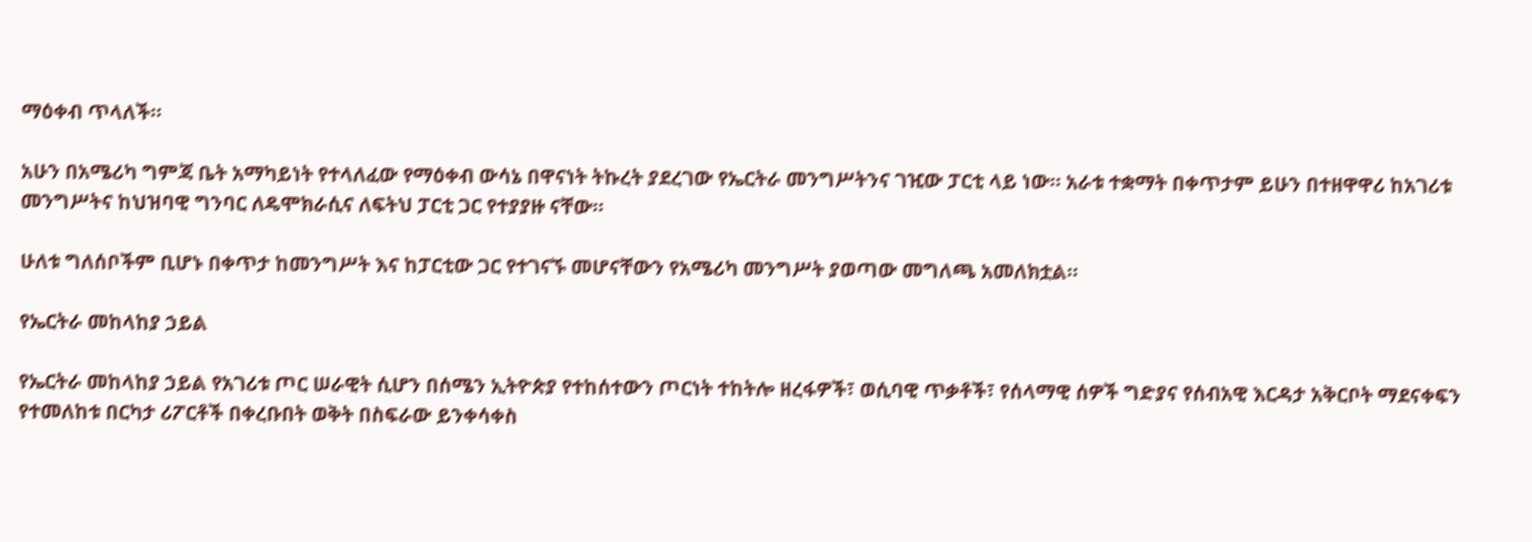ማዕቀብ ጥላለች።

አሁን በአሜሪካ ግምጃ ቤት አማካይነት የተላለፈው የማዕቀብ ውሳኔ በዋናነት ትኩረት ያደረገው የኤርትራ መንግሥትንና ገዢው ፓርቲ ላይ ነው። አራቱ ተቋማት በቀጥታም ይሁን በተዘዋዋሪ ከአገሪቱ መንግሥትና ከህዝባዊ ግንባር ለዴሞክራሲና ለፍትህ ፓርቲ ጋር የተያያዙ ናቸው።

ሁለቱ ግለሰቦችም ቢሆኑ በቀጥታ ከመንግሥት እና ከፓርቲው ጋር የተገናኙ መሆናቸውን የአሜሪካ መንግሥት ያወጣው መግለጫ አመለክቷል።

የኤርትራ መከላከያ ኃይል

የኤርትራ መከላከያ ኃይል የአገሪቱ ጦር ሠራዊት ሲሆን በሰሜን ኢትዮጵያ የተከሰተውን ጦርነት ተከትሎ ዘረፋዎች፣ ወሲባዊ ጥቃቶች፣ የሰላማዊ ሰዎች ግድያና የሰብአዊ እርዳታ አቅርቦት ማደናቀፍን የተመለከቱ በርካታ ሪፖርቶች በቀረቡበት ወቅት በስፍራው ይንቀሳቀስ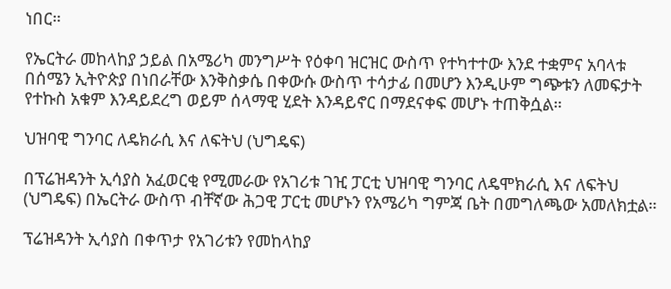ነበር።

የኤርትራ መከላከያ ኃይል በአሜሪካ መንግሥት የዕቀባ ዝርዝር ውስጥ የተካተተው እንደ ተቋምና አባላቱ በሰሜን ኢትዮጵያ በነበራቸው እንቅስቃሴ በቀውሱ ውስጥ ተሳታፊ በመሆን እንዲሁም ግጭቱን ለመፍታት የተኩስ አቁም እንዳይደረግ ወይም ሰላማዊ ሂደት እንዳይኖር በማደናቀፍ መሆኑ ተጠቅሷል።

ህዝባዊ ግንባር ለዴክራሲ እና ለፍትህ (ህግዴፍ)

በፕሬዝዳንት ኢሳያስ አፈወርቂ የሚመራው የአገሪቱ ገዢ ፓርቲ ህዝባዊ ግንባር ለዴሞክራሲ እና ለፍትህ (ህግዴፍ) በኤርትራ ውስጥ ብቸኛው ሕጋዊ ፓርቲ መሆኑን የአሜሪካ ግምጃ ቤት በመግለጫው አመለክቷል።

ፕሬዝዳንት ኢሳያስ በቀጥታ የአገሪቱን የመከላከያ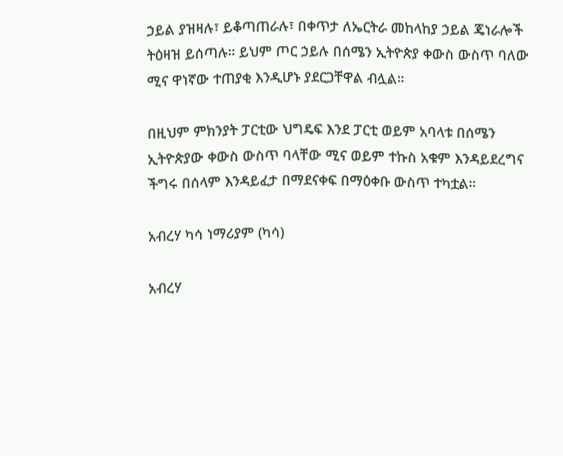ኃይል ያዝዛሉ፣ ይቆጣጠራሉ፣ በቀጥታ ለኤርትራ መከላከያ ኃይል ጄነራሎች ትዕዛዝ ይሰጣሉ። ይህም ጦር ኃይሉ በሰሜን ኢትዮጵያ ቀውስ ውስጥ ባለው ሚና ዋነኛው ተጠያቂ እንዲሆኑ ያደርጋቸዋል ብሏል።

በዚህም ምክንያት ፓርቲው ህግዴፍ እንደ ፓርቲ ወይም አባላቱ በሰሜን ኢትዮጵያው ቀውስ ውስጥ ባላቸው ሚና ወይም ተኩስ አቁም እንዳይደረግና ችግሩ በሰላም እንዳይፈታ በማደናቀፍ በማዕቀቡ ውስጥ ተካቷል።

አብረሃ ካሳ ነማሪያም (ካሳ)

አብረሃ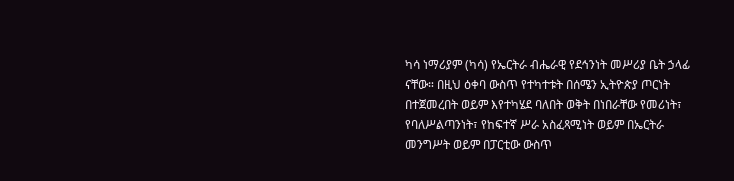ካሳ ነማሪያም (ካሳ) የኤርትራ ብሔራዊ የደኅንነት መሥሪያ ቤት ኃላፊ ናቸው። በዚህ ዕቀባ ውስጥ የተካተቱት በሰሜን ኢትዮጵያ ጦርነት በተጀመረበት ወይም እየተካሄደ ባለበት ወቅት በነበራቸው የመሪነት፣ የባለሥልጣንነት፣ የከፍተኛ ሥራ አስፈጻሚነት ወይም በኤርትራ መንግሥት ወይም በፓርቲው ውስጥ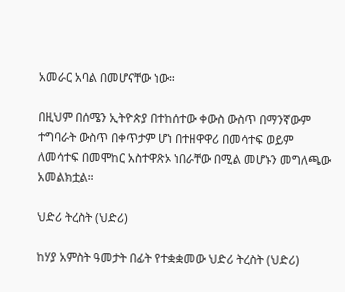አመራር አባል በመሆናቸው ነው።

በዚህም በሰሜን ኢትዮጵያ በተከሰተው ቀውስ ውስጥ በማንኛውም ተግባራት ውስጥ በቀጥታም ሆነ በተዘዋዋሪ በመሳተፍ ወይም ለመሳተፍ በመሞከር አስተዋጽኦ ነበራቸው በሚል መሆኑን መግለጫው አመልክቷል።

ህድሪ ትረስት (ህድሪ)

ከሃያ አምስት ዓመታት በፊት የተቋቋመው ህድሪ ትረስት (ህድሪ)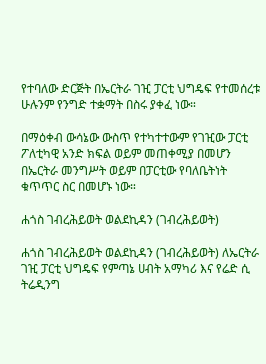የተባለው ድርጅት በኤርትራ ገዢ ፓርቲ ህግዴፍ የተመሰረቱ ሁሉንም የንግድ ተቋማት በስሩ ያቀፈ ነው።

በማዕቀብ ውሳኔው ውስጥ የተካተተውም የገዢው ፓርቲ ፖለቲካዊ አንድ ክፍል ወይም መጠቀሚያ በመሆን በኤርትራ መንግሥት ወይም በፓርቲው የባለቤትነት ቁጥጥር ስር በመሆኑ ነው።

ሐጎስ ገብረሕይወት ወልደኪዳን (ገብረሕይወት)

ሐጎስ ገብረሕይወት ወልደኪዳን (ገብረሕይወት) ለኤርትራ ገዢ ፓርቲ ህግዴፍ የምጣኔ ሀብት አማካሪ እና የሬድ ሲ ትሬዲንግ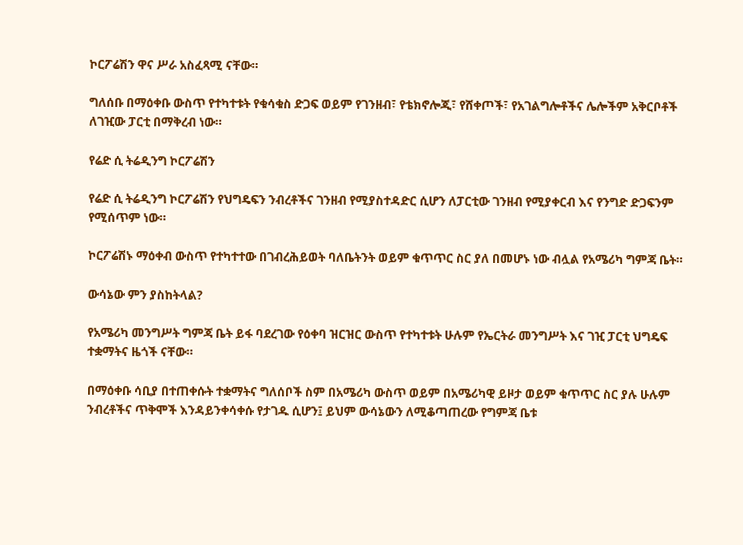ኮርፖሬሽን ዋና ሥራ አስፈጻሚ ናቸው።

ግለሰቡ በማዕቀቡ ውስጥ የተካተቱት የቁሳቁስ ድጋፍ ወይም የገንዘብ፣ የቴክኖሎጂ፣ የሸቀጦች፣ የአገልግሎቶችና ሌሎችም አቅርቦቶች ለገዢው ፓርቲ በማቅረብ ነው።

የሬድ ሲ ትሬዲንግ ኮርፖሬሽን

የሬድ ሲ ትሬዲንግ ኮርፖሬሽን የህግዴፍን ንብረቶችና ገንዘብ የሚያስተዳድር ሲሆን ለፓርቲው ገንዘብ የሚያቀርብ እና የንግድ ድጋፍንም የሚሰጥም ነው።

ኮርፖሬሽኑ ማዕቀብ ውስጥ የተካተተው በገብረሕይወት ባለቤትንት ወይም ቁጥጥር ስር ያለ በመሆኑ ነው ብሏል የአሜሪካ ግምጃ ቤት።

ውሳኔው ምን ያስከትላል?

የአሜሪካ መንግሥት ግምጃ ቤት ይፋ ባደረገው የዕቀባ ዝርዝር ውስጥ የተካተቱት ሁሉም የኤርትራ መንግሥት እና ገዢ ፓርቲ ህግዴፍ ተቋማትና ዜጎች ናቸው።

በማዕቀቡ ሳቢያ በተጠቀሱት ተቋማትና ግለሰቦች ስም በአሜሪካ ውስጥ ወይም በአሜሪካዊ ይዞታ ወይም ቁጥጥር ስር ያሉ ሁሉም ንብረቶችና ጥቅሞች እንዳይንቀሳቀሱ የታገዱ ሲሆን፤ ይህም ውሳኔውን ለሚቆጣጠረው የግምጃ ቤቱ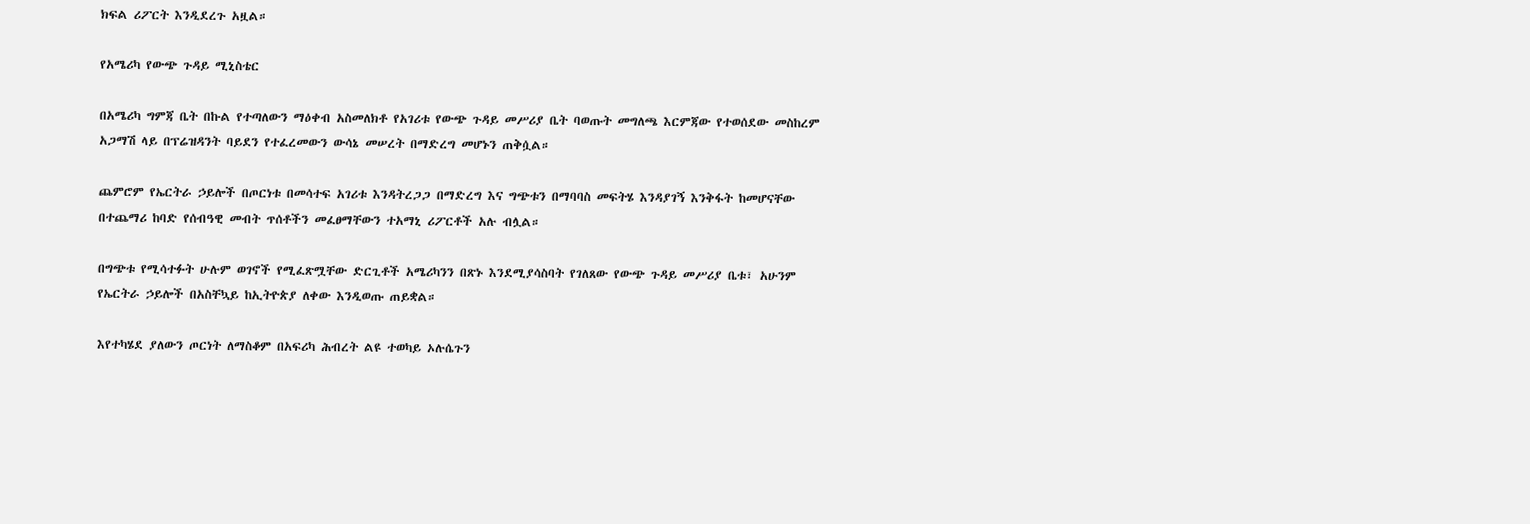ክፍል ሪፖርት እንዲደረጉ አዟል።

የአሜሪካ የውጭ ጉዳይ ሚኒስቴር

በአሜሪካ ግምጃ ቤት በኩል የተጣለውን ማዕቀብ አስመለክቶ የአገሪቱ የውጭ ጉዳይ መሥሪያ ቤት ባወጡት መግለጫ እርምጃው የተወሰደው መስከረም አጋማሽ ላይ በፕሬዝዳንት ባይደን የተፈረመውን ውሳኔ መሠረት በማድረግ መሆኑን ጠቅሷል።

ጨምሮም የኤርትራ ኃይሎች በጦርነቱ በመሳተፍ አገሪቱ እንዳትረጋጋ በማድረግ እና ግጭቱን በማባባስ መፍትሄ እንዳያገኝ እንቅፋት ከመሆናቸው በተጨማሪ ከባድ የሰብዓዊ መብት ጥሰቶችን መፈፀማቸውን ተአማኒ ሪፖርቶች አሉ ብሏል።

በግጭቱ የሚሳተፉት ሁሉም ወገኖች የሚፈጽሟቸው ድርጊቶች አሜሪካንን በጽኑ እንደሚያሳስባት የገለጸው የውጭ ጉዳይ መሥሪያ ቤቱ፣ አሁንም የኤርትራ ኃይሎች በአስቸኳይ ከኢትዮጵያ ለቀው እንዲወጡ ጠይቋል።

እየተካሄደ ያለውን ጦርነት ለማስቆም በአፍሪካ ሕብረት ልዩ ተወካይ ኦሉሴጉን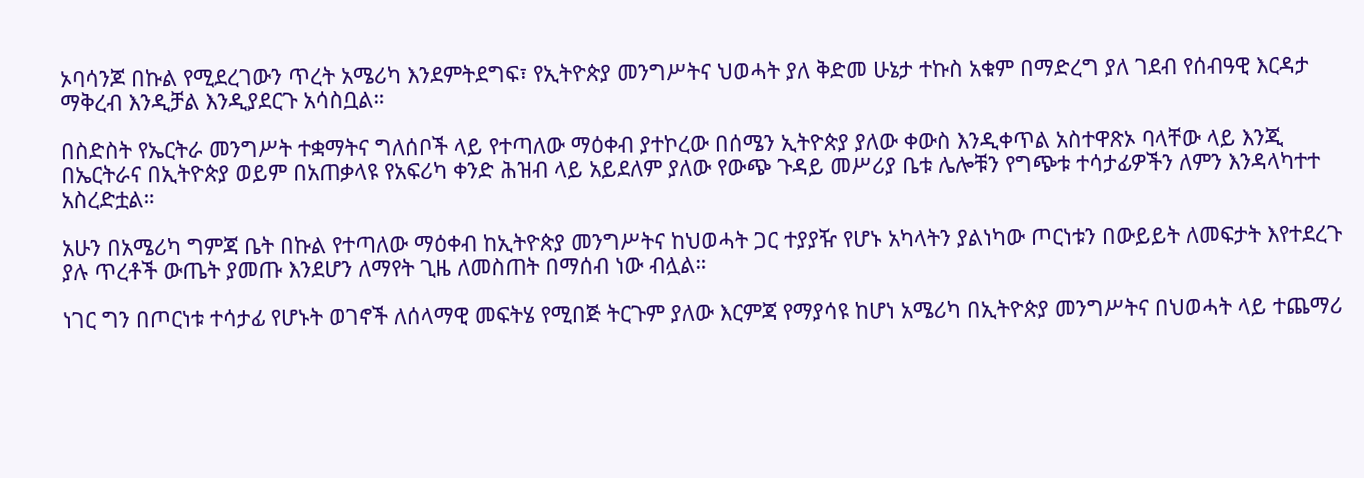ኦባሳንጆ በኩል የሚደረገውን ጥረት አሜሪካ እንደምትደግፍ፣ የኢትዮጵያ መንግሥትና ህወሓት ያለ ቅድመ ሁኔታ ተኩስ አቁም በማድረግ ያለ ገደብ የሰብዓዊ እርዳታ ማቅረብ እንዲቻል እንዲያደርጉ አሳስቧል።

በስድስት የኤርትራ መንግሥት ተቋማትና ግለሰቦች ላይ የተጣለው ማዕቀብ ያተኮረው በሰሜን ኢትዮጵያ ያለው ቀውስ እንዲቀጥል አስተዋጽኦ ባላቸው ላይ እንጂ በኤርትራና በኢትዮጵያ ወይም በአጠቃላዩ የአፍሪካ ቀንድ ሕዝብ ላይ አይደለም ያለው የውጭ ጉዳይ መሥሪያ ቤቱ ሌሎቹን የግጭቱ ተሳታፊዎችን ለምን እንዳላካተተ አስረድቷል።

አሁን በአሜሪካ ግምጃ ቤት በኩል የተጣለው ማዕቀብ ከኢትዮጵያ መንግሥትና ከህወሓት ጋር ተያያዥ የሆኑ አካላትን ያልነካው ጦርነቱን በውይይት ለመፍታት እየተደረጉ ያሉ ጥረቶች ውጤት ያመጡ እንደሆን ለማየት ጊዜ ለመስጠት በማሰብ ነው ብሏል።

ነገር ግን በጦርነቱ ተሳታፊ የሆኑት ወገኖች ለሰላማዊ መፍትሄ የሚበጅ ትርጉም ያለው እርምጃ የማያሳዩ ከሆነ አሜሪካ በኢትዮጵያ መንግሥትና በህወሓት ላይ ተጨማሪ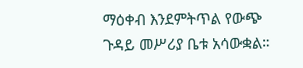ማዕቀብ እንደምትጥል የውጭ ጉዳይ መሥሪያ ቤቱ አሳውቋል።